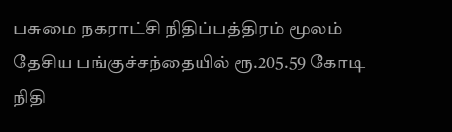பசுமை நகராட்சி நிதிப்பத்திரம் மூலம் தேசிய பங்குச்சந்தையில் ரூ.205.59 கோடி நிதி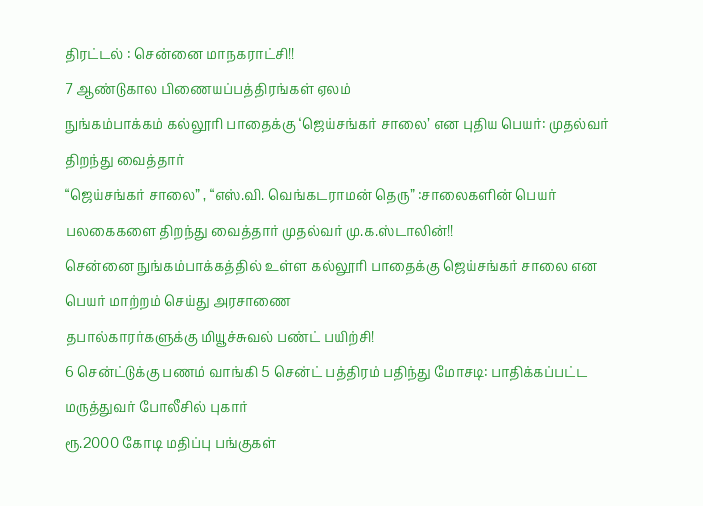திரட்டல் : சென்னை மாநகராட்சி!!
7 ஆண்டுகால பிணையப்பத்திரங்கள் ஏலம்
நுங்கம்பாக்கம் கல்லூரி பாதைக்கு ‘ஜெய்சங்கர் சாலை’ என புதிய பெயர்: முதல்வர் திறந்து வைத்தார்
“ஜெய்சங்கர் சாலை” , “எஸ்.வி. வெங்கடராமன் தெரு” :சாலைகளின் பெயர் பலகைகளை திறந்து வைத்தார் முதல்வர் மு.க.ஸ்டாலின்!!
சென்னை நுங்கம்பாக்கத்தில் உள்ள கல்லூரி பாதைக்கு ஜெய்சங்கர் சாலை என பெயர் மாற்றம் செய்து அரசாணை
தபால்காரர்களுக்கு மியூச்சுவல் பண்ட் பயிற்சி!
6 சென்ட்டுக்கு பணம் வாங்கி 5 சென்ட் பத்திரம் பதிந்து மோசடி: பாதிக்கப்பட்ட மருத்துவர் போலீசில் புகார்
ரூ.2000 கோடி மதிப்பு பங்குகள்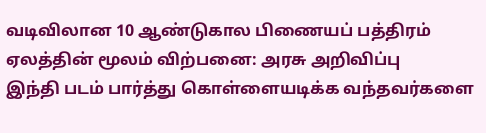வடிவிலான 10 ஆண்டுகால பிணையப் பத்திரம் ஏலத்தின் மூலம் விற்பனை: அரசு அறிவிப்பு
இந்தி படம் பார்த்து கொள்ளையடிக்க வந்தவர்களை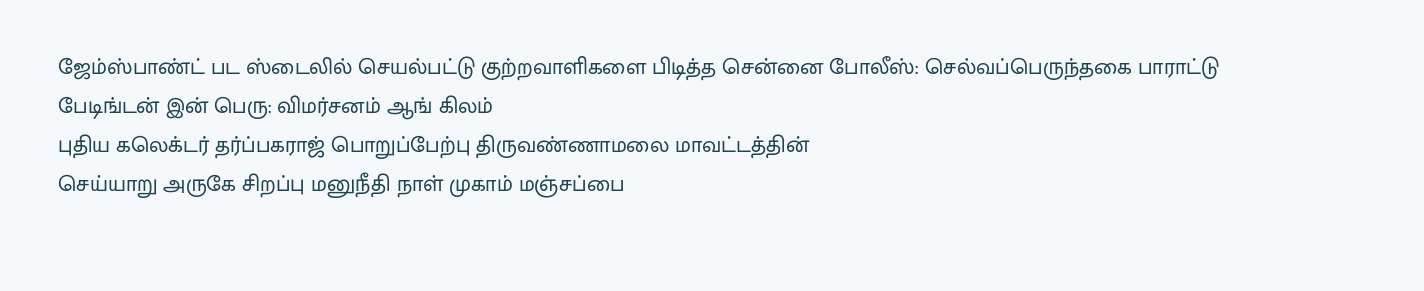ஜேம்ஸ்பாண்ட் பட ஸ்டைலில் செயல்பட்டு குற்றவாளிகளை பிடித்த சென்னை போலீஸ்: செல்வப்பெருந்தகை பாராட்டு
பேடிங்டன் இன் பெரு: விமர்சனம் ஆங் கிலம்
புதிய கலெக்டர் தர்ப்பகராஜ் பொறுப்பேற்பு திருவண்ணாமலை மாவட்டத்தின்
செய்யாறு அருகே சிறப்பு மனுநீதி நாள் முகாம் மஞ்சப்பை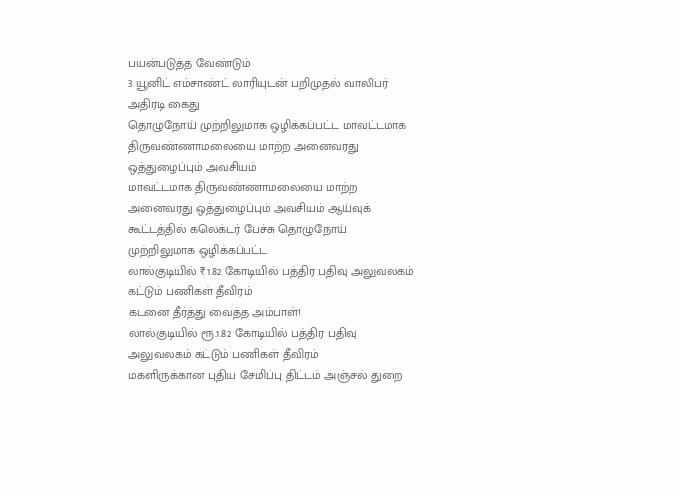பயன்படுத்த வேண்டும்
3 யூனிட் எம்சாண்ட் லாரியுடன் பறிமுதல் வாலிபர் அதிரடி கைது
தொழுநோய் முற்றிலுமாக ஒழிக்கப்பட்ட மாவட்டமாக திருவண்ணாமலையை மாற்ற அனைவரது ஒத்துழைப்பும் அவசியம்
மாவட்டமாக திருவண்ணாமலையை மாற்ற அனைவரது ஒத்துழைப்பும் அவசியம் ஆய்வுக் கூட்டத்தில் கலெக்டர் பேச்சு தொழுநோய் முற்றிலுமாக ஒழிக்கப்பட்ட
லால்குடியில் ₹1.82 கோடியில் பத்திர பதிவு அலுவலகம் கட்டும் பணிகள் தீவிரம்
கடனை தீர்த்து வைத்த அம்பாள்!
லால்குடியில் ரூ.1.82 கோடியில் பத்திர பதிவு அலுவலகம் கட்டும் பணிகள் தீவிரம்
மகளிருக்கான புதிய சேமிப்பு திட்டம் அஞ்சல் துறை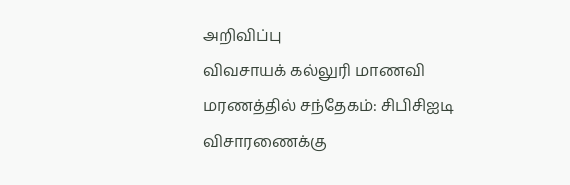அறிவிப்பு
விவசாயக் கல்லுரி மாணவி மரணத்தில் சந்தேகம்: சிபிசிஐடி விசாரணைக்கு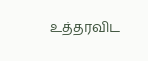உத்தரவிட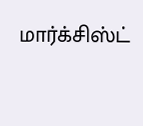மார்க்சிஸ்ட்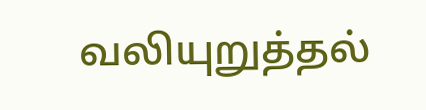வலியுறுத்தல்